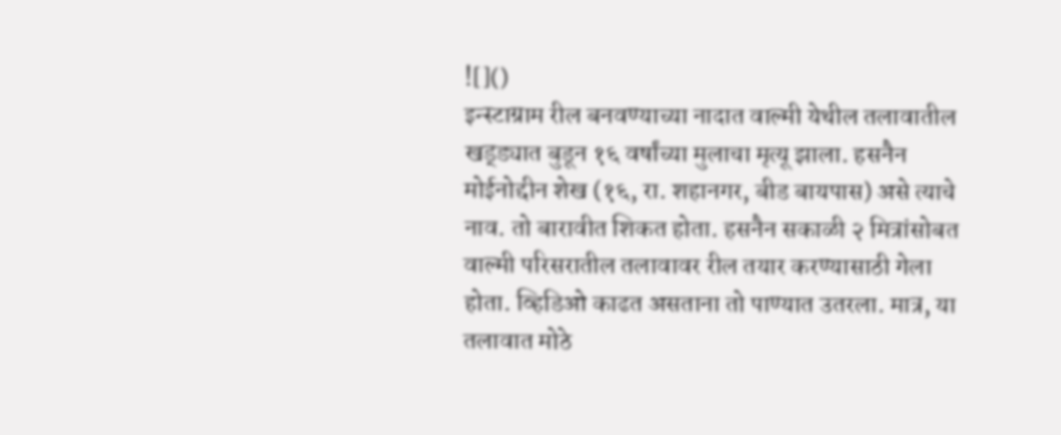![]()
इन्स्टाग्राम रील बनवण्याच्या नादात वाल्मी येथील तलावातील खड्ड्यात बुडून १६ वर्षांच्या मुलाचा मृत्यू झाला. हसनैन मोईनोद्दीन शेख (१६, रा. शहानगर, बीड बायपास) असे त्याचे नाव. तो बारावीत शिकत होता. हसनैन सकाळी २ मित्रांसोबत वाल्मी परिसरातील तलावावर रील तयार करण्यासाठी गेला होता. व्हिडिओ काढत असताना तो पाण्यात उतरला. मात्र, या तलावात मोठे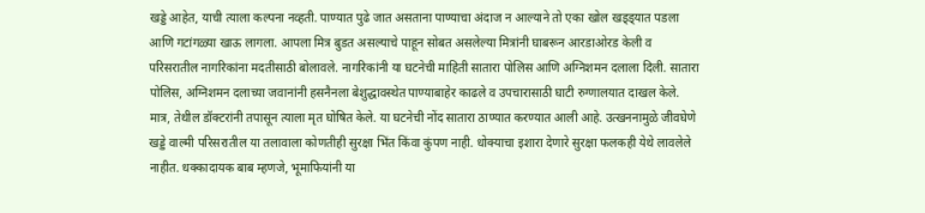खड्डे आहेत, याची त्याला कल्पना नव्हती. पाण्यात पुढे जात असताना पाण्याचा अंदाज न आल्याने तो एका खोल खड्ड्यात पडला आणि गटांगळ्या खाऊ लागला. आपला मित्र बुडत असल्याचे पाहून सोबत असलेल्या मित्रांनी घाबरून आरडाओरड केली व परिसरातील नागरिकांना मदतीसाठी बोलावले. नागरिकांनी या घटनेची माहिती सातारा पोलिस आणि अग्निशमन दलाला दिली. सातारा पोलिस, अग्निशमन दलाच्या जवानांनी हसनैनला बेशुद्धावस्थेत पाण्याबाहेर काढले व उपचारासाठी घाटी रुग्णालयात दाखल केले. मात्र, तेथील डॉक्टरांनी तपासून त्याला मृत घोषित केले. या घटनेची नोंद सातारा ठाण्यात करण्यात आली आहे. उत्खननामुळे जीवघेणे खड्डे वाल्मी परिसरातील या तलावाला कोणतीही सुरक्षा भिंत किंवा कुंपण नाही. धोक्याचा इशारा देणारे सुरक्षा फलकही येथे लावलेले नाहीत. धक्कादायक बाब म्हणजे, भूमाफियांनी या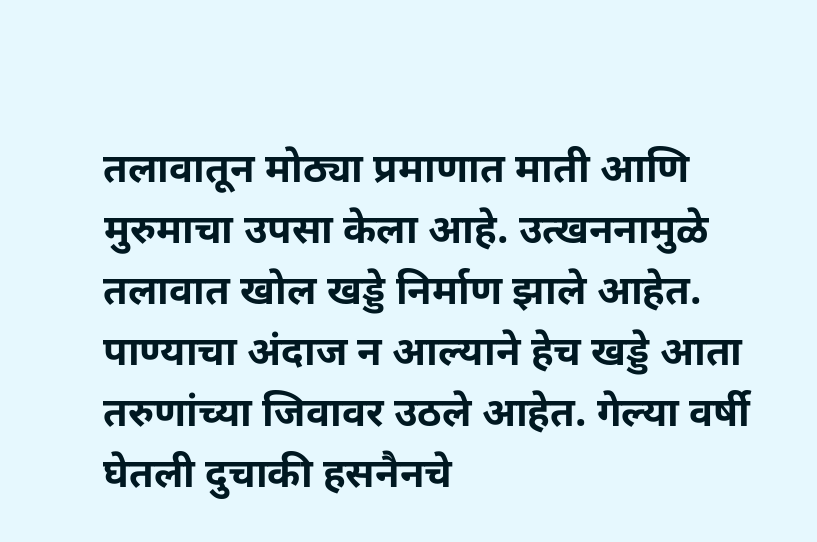तलावातून मोठ्या प्रमाणात माती आणि मुरुमाचा उपसा केला आहे. उत्खननामुळे तलावात खोल खड्डे निर्माण झाले आहेत. पाण्याचा अंदाज न आल्याने हेच खड्डे आता तरुणांच्या जिवावर उठले आहेत. गेल्या वर्षी घेतली दुचाकी हसनैनचे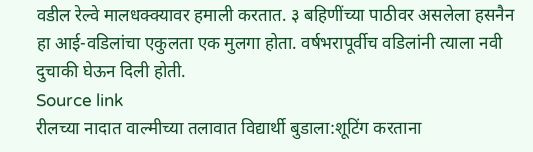वडील रेल्वे मालधक्क्यावर हमाली करतात. ३ बहिणींच्या पाठीवर असलेला हसनैन हा आई-वडिलांचा एकुलता एक मुलगा होता. वर्षभरापूर्वीच वडिलांनी त्याला नवी दुचाकी घेऊन दिली होती.
Source link
रीलच्या नादात वाल्मीच्या तलावात विद्यार्थी बुडाला:शूटिंग करताना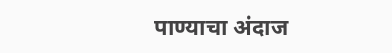पाण्याचा अंदाज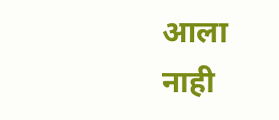आला नाही